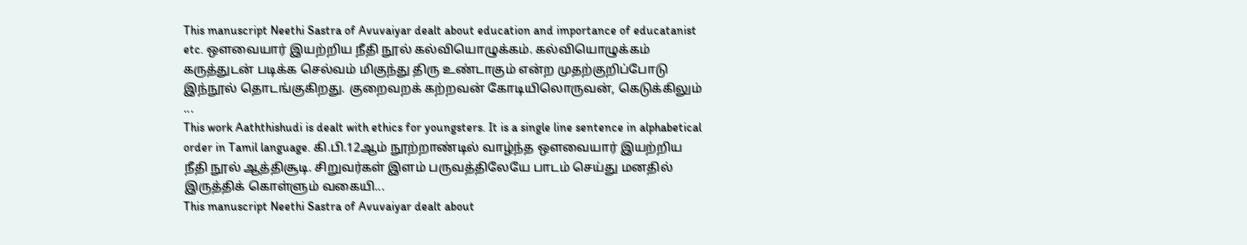This manuscript Neethi Sastra of Avuvaiyar dealt about education and importance of educatanist etc. ஔவையார் இயற்றிய நீதி நூல் கல்வியொழுக்கம். கல்வியொழுக்கம் கருத்துடன் படிக்க செல்வம் மிகுந்து திரு உண்டாகும் என்ற முதற்குறிப்போடு இந்நூல் தொடங்குகிறது. குறைவறக் கற்றவன் கோடியிலொருவன், கெடுக்கிலும் ...
This work Aaththishudi is dealt with ethics for youngsters. It is a single line sentence in alphabetical order in Tamil language. கி.பி.12ஆம் நூற்றாண்டில் வாழ்ந்த ஔவையார் இயற்றிய நீதி நூல் ஆத்திசூடி. சிறுவர்கள் இளம் பருவத்திலேயே பாடம் செய்து மனதில் இருத்திக் கொள்ளும் வகையி...
This manuscript Neethi Sastra of Avuvaiyar dealt about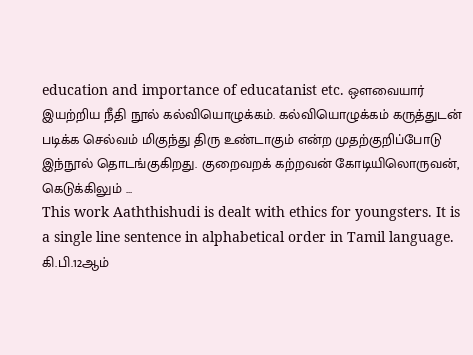education and importance of educatanist etc. ஔவையார் இயற்றிய நீதி நூல் கல்வியொழுக்கம். கல்வியொழுக்கம் கருத்துடன் படிக்க செல்வம் மிகுந்து திரு உண்டாகும் என்ற முதற்குறிப்போடு இந்நூல் தொடங்குகிறது. குறைவறக் கற்றவன் கோடியிலொருவன், கெடுக்கிலும் ...
This work Aaththishudi is dealt with ethics for youngsters. It is a single line sentence in alphabetical order in Tamil language. கி.பி.12ஆம்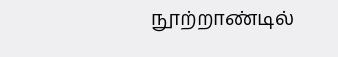நூற்றாண்டில்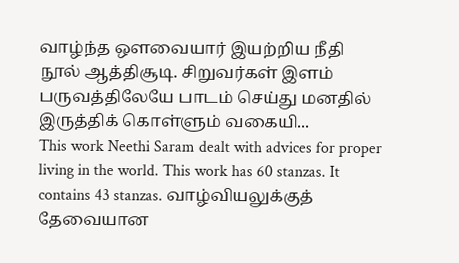வாழ்ந்த ஔவையார் இயற்றிய நீதி நூல் ஆத்திசூடி. சிறுவர்கள் இளம் பருவத்திலேயே பாடம் செய்து மனதில் இருத்திக் கொள்ளும் வகையி...
This work Neethi Saram dealt with advices for proper living in the world. This work has 60 stanzas. It contains 43 stanzas. வாழ்வியலுக்குத் தேவையான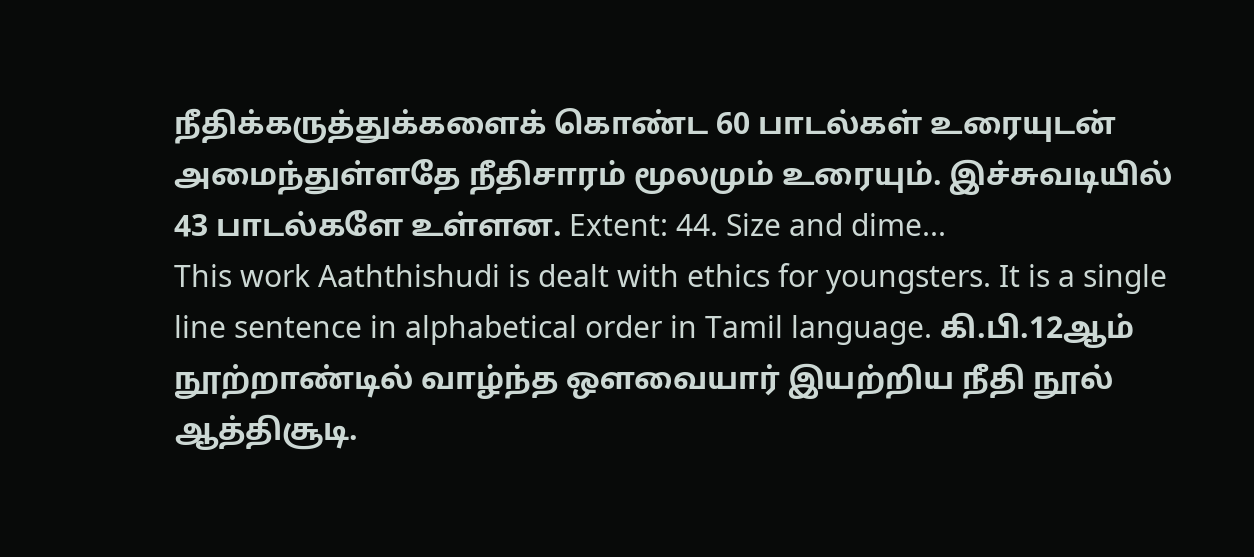நீதிக்கருத்துக்களைக் கொண்ட 60 பாடல்கள் உரையுடன் அமைந்துள்ளதே நீதிசாரம் மூலமும் உரையும். இச்சுவடியில் 43 பாடல்களே உள்ளன. Extent: 44. Size and dime...
This work Aaththishudi is dealt with ethics for youngsters. It is a single line sentence in alphabetical order in Tamil language. கி.பி.12ஆம் நூற்றாண்டில் வாழ்ந்த ஔவையார் இயற்றிய நீதி நூல் ஆத்திசூடி.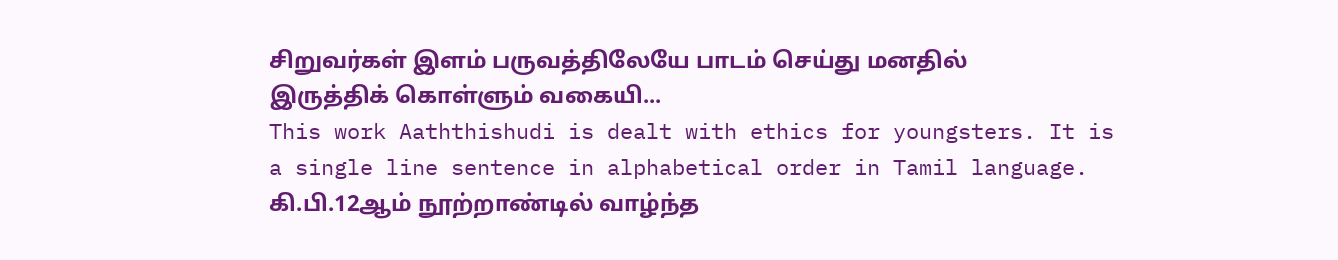சிறுவர்கள் இளம் பருவத்திலேயே பாடம் செய்து மனதில் இருத்திக் கொள்ளும் வகையி...
This work Aaththishudi is dealt with ethics for youngsters. It is a single line sentence in alphabetical order in Tamil language. கி.பி.12ஆம் நூற்றாண்டில் வாழ்ந்த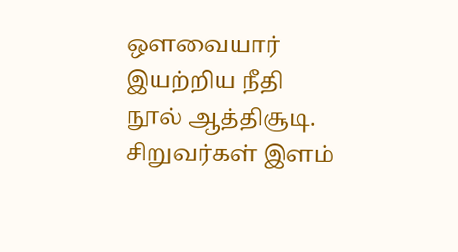ஔவையார் இயற்றிய நீதி நூல் ஆத்திசூடி. சிறுவர்கள் இளம்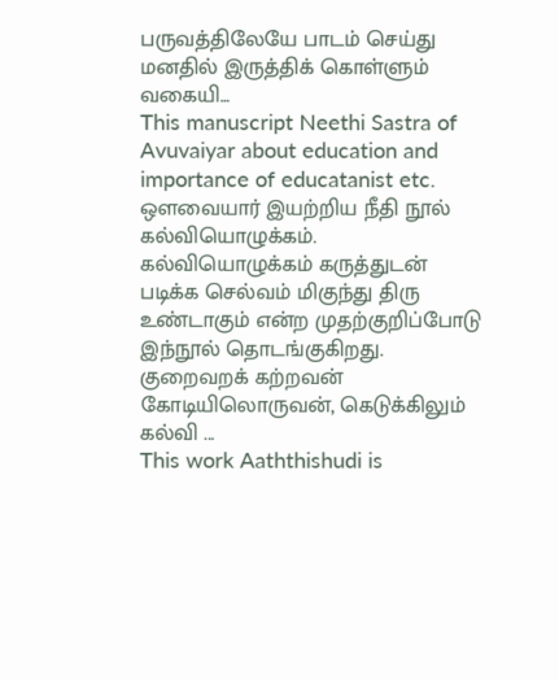பருவத்திலேயே பாடம் செய்து மனதில் இருத்திக் கொள்ளும் வகையி...
This manuscript Neethi Sastra of Avuvaiyar about education and importance of educatanist etc. ஔவையார் இயற்றிய நீதி நூல் கல்வியொழுக்கம். கல்வியொழுக்கம் கருத்துடன் படிக்க செல்வம் மிகுந்து திரு உண்டாகும் என்ற முதற்குறிப்போடு இந்நூல் தொடங்குகிறது. குறைவறக் கற்றவன் கோடியிலொருவன், கெடுக்கிலும் கல்வி ...
This work Aaththishudi is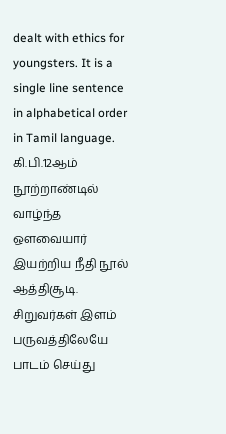dealt with ethics for youngsters. It is a single line sentence in alphabetical order in Tamil language. கி.பி.12ஆம் நூற்றாண்டில் வாழ்ந்த ஔவையார் இயற்றிய நீதி நூல் ஆத்திசூடி. சிறுவர்கள் இளம் பருவத்திலேயே பாடம் செய்து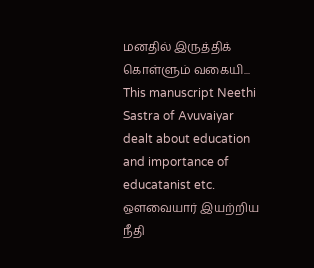மனதில் இருத்திக் கொள்ளும் வகையி...
This manuscript Neethi Sastra of Avuvaiyar dealt about education and importance of educatanist etc. ஔவையார் இயற்றிய நீதி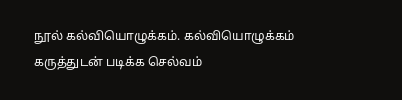நூல் கல்வியொழுக்கம். கல்வியொழுக்கம் கருத்துடன் படிக்க செல்வம்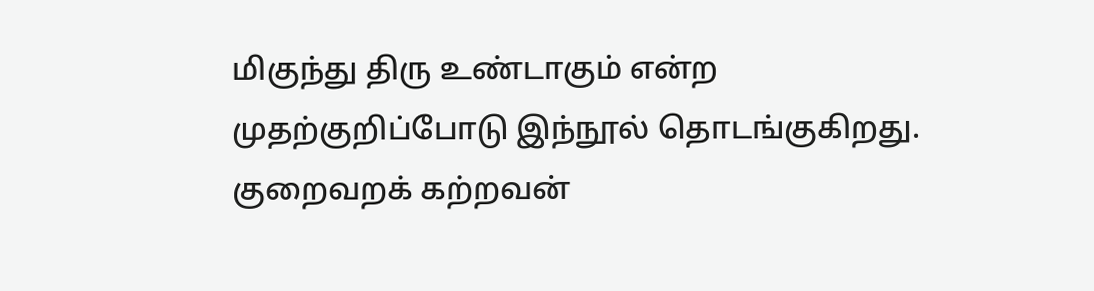மிகுந்து திரு உண்டாகும் என்ற முதற்குறிப்போடு இந்நூல் தொடங்குகிறது. குறைவறக் கற்றவன்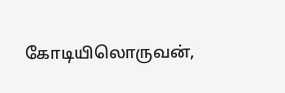கோடியிலொருவன்,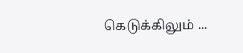கெடுக்கிலும் ...